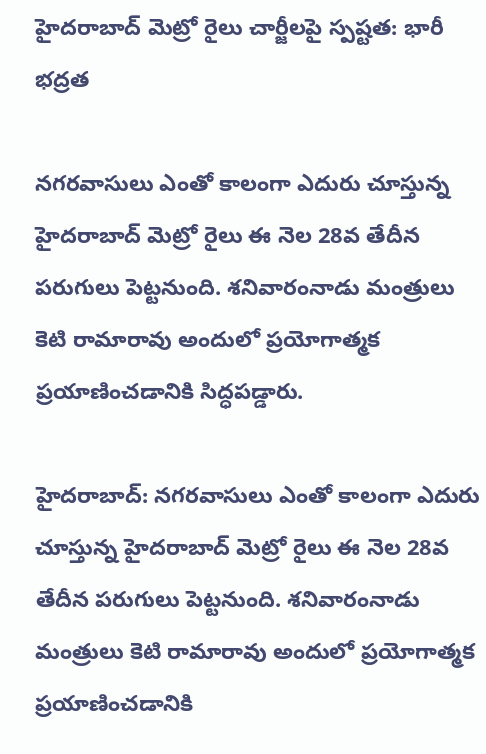హైదరాబాద్ మెట్రో రైలు చార్జీలపై స్పష్టత: భారీ భద్రత

నగరవాసులు ఎంతో కాలంగా ఎదురు చూస్తున్న హైదరాబాద్ మెట్రో రైలు ఈ నెల 28వ తేదీన పరుగులు పెట్టనుంది. శనివారంనాడు మంత్రులు కెటి రామారావు అందులో ప్రయోగాత్మక ప్రయాణించడానికి సిద్ధపడ్డారు.

హైదరాబాద్: నగరవాసులు ఎంతో కాలంగా ఎదురు చూస్తున్న హైదరాబాద్ మెట్రో రైలు ఈ నెల 28వ తేదీన పరుగులు పెట్టనుంది. శనివారంనాడు మంత్రులు కెటి రామారావు అందులో ప్రయోగాత్మక ప్రయాణించడానికి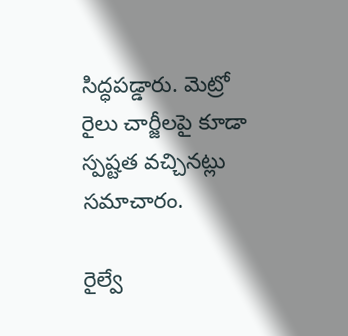సిద్ధపడ్డారు. మెట్రో రైలు చార్జీలపై కూడా స్పష్టత వచ్చినట్లు సమాచారం.

రైల్వే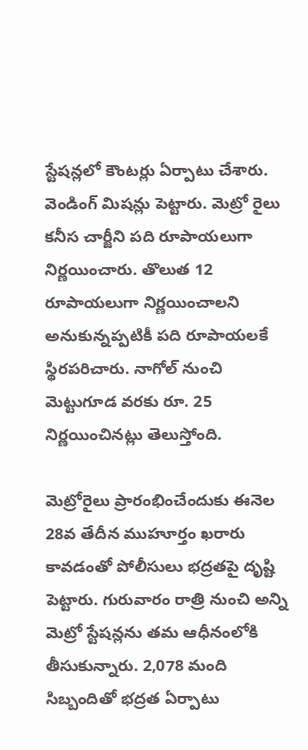స్టేషన్లలో కౌంటర్లు ఏర్పాటు చేశారు. వెండింగ్ మిషన్లు పెట్టారు. మెట్రో రైలు కనీస చార్జీని పది రూపాయలుగా నిర్ణయించారు. తొలుత 12 రూపాయలుగా నిర్ణయించాలని అనుకున్నప్పటికీ పది రూపాయలకే స్థిరపరిచారు. నాగోల్ నుంచి మెట్టుగూడ వరకు రూ. 25 నిర్ణయించినట్లు తెలుస్తోంది.

మెట్రోరైలు ప్రారంభించేందుకు ఈనెల 28వ తేదీన ముహూర్తం ఖరారు కావడంతో పోలీసులు భద్రతపై దృష్టి పెట్టారు. గురువారం రాత్రి నుంచి అన్ని మెట్రో స్టేషన్లను తమ ఆధీనంలోకి తీసుకున్నారు. 2,078 మంది సిబ్బందితో భద్రత ఏర్పాటు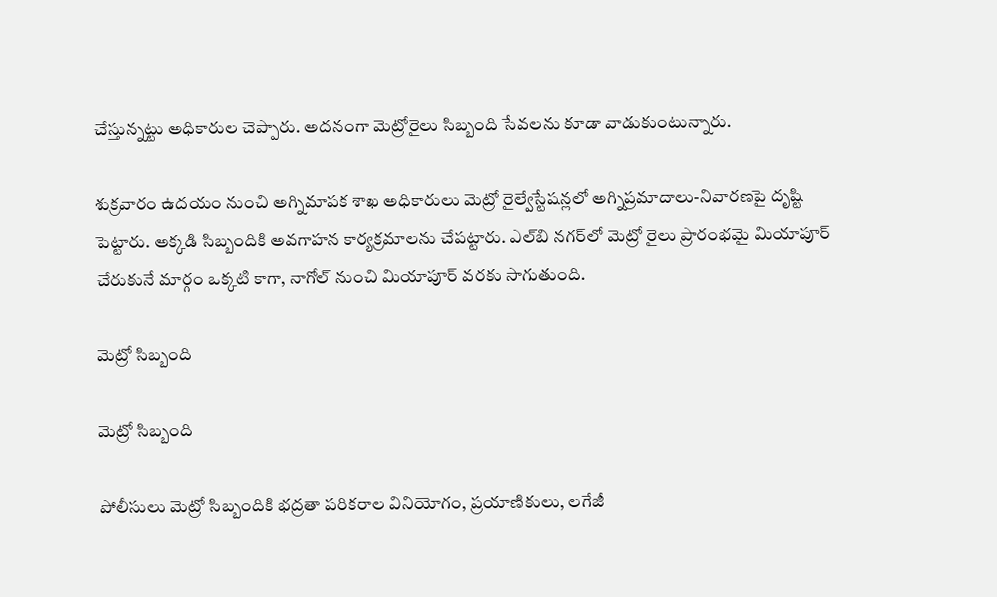చేస్తున్నట్టు అధికారుల చెప్పారు. అదనంగా మెట్రోరైలు సిబ్బంది సేవలను కూడా వాడుకుంటున్నారు.

శుక్రవారం ఉదయం నుంచి అగ్నిమాపక శాఖ అధికారులు మెట్రో రైల్వేస్టేషన్లలో అగ్నిప్రమాదాలు-నివారణపై దృష్టి పెట్టారు. అక్కడి సిబ్బందికి అవగాహన కార్యక్రమాలను చేపట్టారు. ఎల్‌బి నగర్‌లో మెట్రో రైలు ప్రారంభమై మియాపూర్ చేరుకునే మార్గం ఒక్కటి కాగా, నాగోల్ నుంచి మియాపూర్ వరకు సాగుతుంది.

మెట్రో సిబ్బంది

మెట్రో సిబ్బంది

పోలీసులు మెట్రో సిబ్బందికి భద్రతా పరికరాల వినియోగం, ప్రయాణికులు, లగేజీ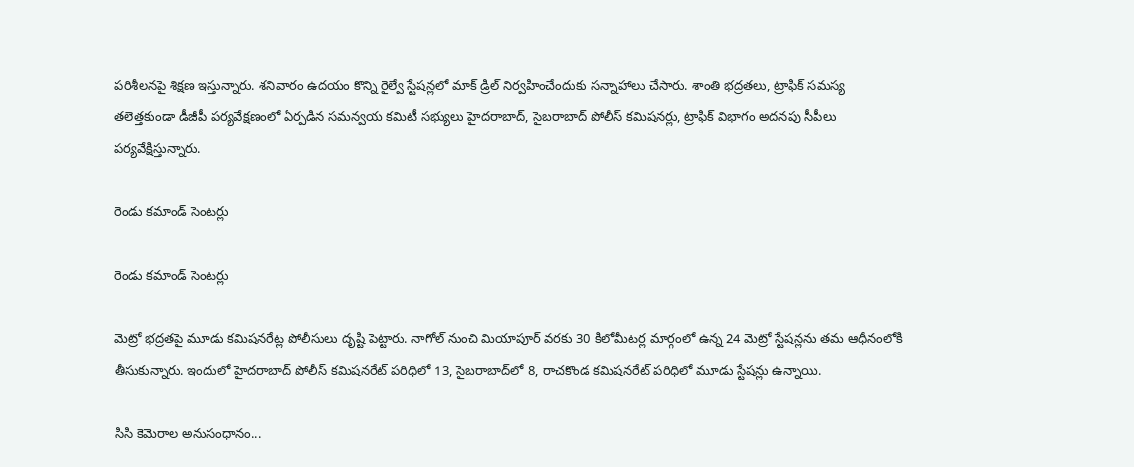పరిశీలనపై శిక్షణ ఇస్తున్నారు. శనివారం ఉదయం కొన్ని రైల్వే స్టేషన్లలో మాక్ డ్రిల్ నిర్వహించేందుకు సన్నాహాలు చేసారు. శాంతి భద్రతలు, ట్రాఫిక్ సమస్య తలెత్తకుండా డీజీపీ పర్యవేక్షణంలో ఏర్పడిన సమన్వయ కమిటీ సభ్యులు హైదరాబాద్, సైబరాబాద్ పోలీస్ కమిషనర్లు, ట్రాఫిక్ విభాగం అదనపు సీపీలు పర్యవేక్షిస్తున్నారు.

రెండు కమాండ్ సెంటర్లు

రెండు కమాండ్ సెంటర్లు

మెట్రో భద్రతపై మూడు కమిషనరేట్ల పోలీసులు దృష్టి పెట్టారు. నాగోల్ నుంచి మియాపూర్ వరకు 30 కిలోమీటర్ల మార్గంలో ఉన్న 24 మెట్రో స్టేషన్లను తమ ఆధీనంలోకి తీసుకున్నారు. ఇందులో హైదరాబాద్ పోలీస్ కమిషనరేట్ పరిధిలో 13, సైబరాబాద్‌లో 8, రాచకొండ కమిషనరేట్ పరిధిలో మూడు స్టేషన్లు ఉన్నాయి.

సిసి కెమెరాల అనుసంధానం...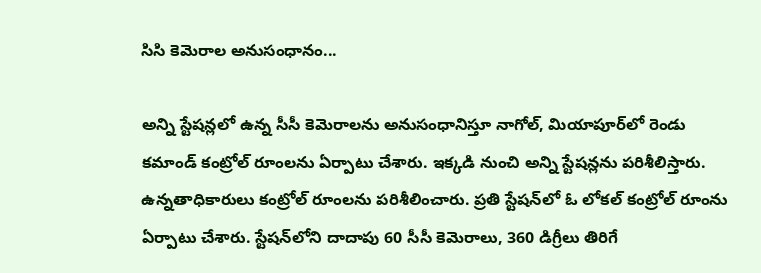సిసి కెమెరాల అనుసంధానం...

అన్ని స్టేషన్లలో ఉన్న సీసీ కెమెరాలను అనుసంధానిస్తూ నాగోల్, మియాపూర్‌లో రెండు కమాండ్ కంట్రోల్ రూంలను ఏర్పాటు చేశారు. ఇక్కడి నుంచి అన్ని స్టేషన్లను పరిశీలిస్తారు. ఉన్నతాధికారులు కంట్రోల్ రూంలను పరిశీలించారు. ప్రతి స్టేషన్‌లో ఓ లోకల్ కంట్రోల్ రూంను ఏర్పాటు చేశారు. స్టేషన్‌లోని దాదాపు 60 సీసీ కెమెరాలు, 360 డిగ్రీలు తిరిగే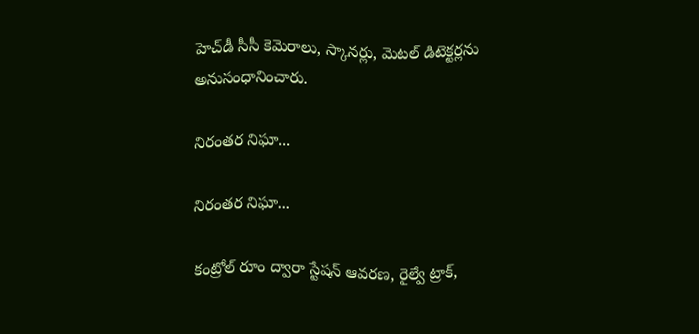హెచ్‌డీ సీసీ కెమెరాలు, స్కానర్లు, మెటల్ డిటెక్టర్లను అనుసంధానించారు.

నిరంతర నిఘా...

నిరంతర నిఘా...

కంట్రోల్ రూం ద్వారా స్టేషన్ ఆవరణ, రైల్వే ట్రాక్,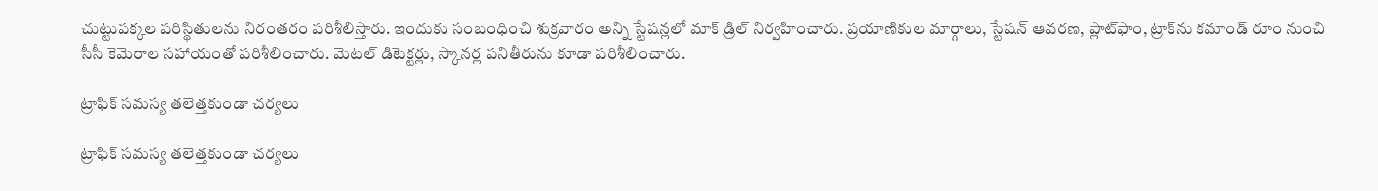చుట్టుపక్కల పరిస్థితులను నిరంతరం పరిశీలిస్తారు. ఇందుకు సంబంధించి శుక్రవారం అన్ని స్టేషన్లలో మాక్ డ్రిల్ నిర్వహించారు. ప్రయాణికుల మార్గాలు, స్టేషన్ ఆవరణ, ప్లాట్‌ఫాం, ట్రాక్‌ను కమాండ్ రూం నుంచి సీసీ కెమెరాల సహాయంతో పరిశీలించారు. మెటల్ డిటెక్టర్లు, స్కానర్ల పనితీరును కూడా పరిశీలించారు.

ట్రాఫిక్ సమస్య తలెత్తకుండా చర్యలు

ట్రాఫిక్ సమస్య తలెత్తకుండా చర్యలు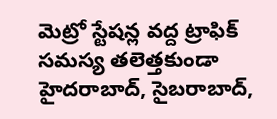మెట్రో స్టేషన్ల వద్ద ట్రాఫిక్ సమస్య తలెత్తకుండా హైదరాబాద్, సైబరాబాద్,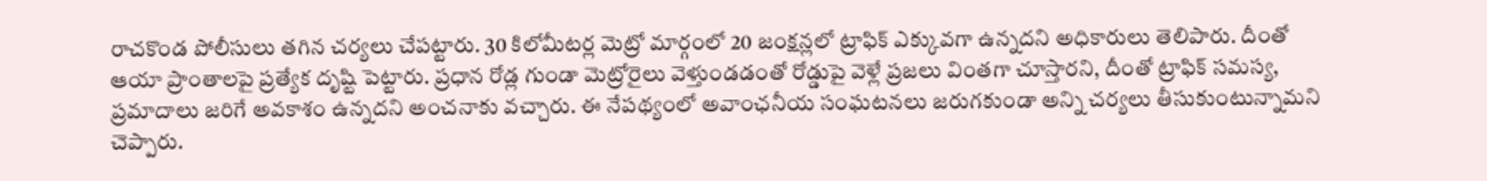రాచకొండ పోలీసులు తగిన చర్యలు చేపట్టారు. 30 కిలోమీటర్ల మెట్రో మార్గంలో 20 జంక్షన్లలో ట్రాఫిక్ ఎక్కువగా ఉన్నదని అధికారులు తెలిపారు. దీంతో ఆయా ప్రాంతాలపై ప్రత్యేక దృష్టి పెట్టారు. ప్రధాన రోడ్ల గుండా మెట్రోరైలు వెళ్తుండడంతో రోడ్డుపై వెళ్లే ప్రజలు వింతగా చూస్తారని, దీంతో ట్రాఫిక్ సమస్య, ప్రమాదాలు జరిగే అవకాశం ఉన్నదని అంచనాకు వచ్చారు. ఈ నేపథ్యంలో అవాంఛనీయ సంఘటనలు జరుగకుండా అన్ని చర్యలు తీసుకుంటున్నామని చెప్పారు.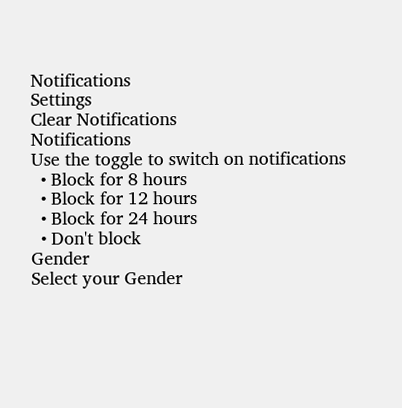Notifications
Settings
Clear Notifications
Notifications
Use the toggle to switch on notifications
  • Block for 8 hours
  • Block for 12 hours
  • Block for 24 hours
  • Don't block
Gender
Select your Gender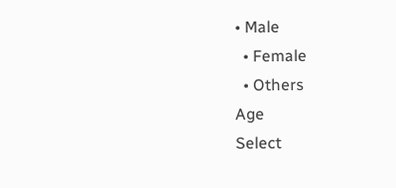• Male
  • Female
  • Others
Age
Select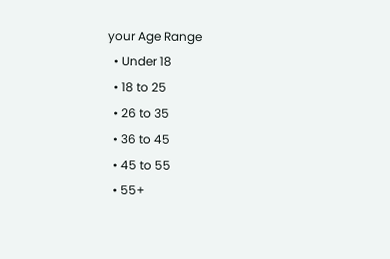your Age Range
  • Under 18
  • 18 to 25
  • 26 to 35
  • 36 to 45
  • 45 to 55
  • 55+